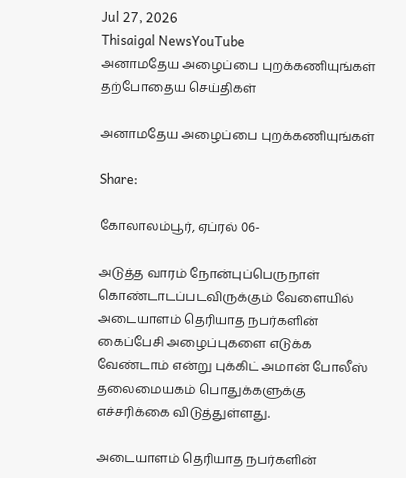Jul 27, 2026
Thisaigal NewsYouTube
அனாமதேய அழைப்பை புறக்கணியுங்கள்
தற்போதைய செய்திகள்

அனாமதேய அழைப்பை புறக்கணியுங்கள்

Share:

கோலாலம்பூர், ஏப்ரல் 06-

அடுத்த வாரம் நோன்புப்பெருநாள் கொண்டாடப்படவிருக்கும் வேளையில் அடையாளம் தெரியாத நபர்களின் கைப்பேசி அழைப்புகளை எடுக்க வேண்டாம் என்று புக்கிட் அமான் போலீஸ் தலைமையகம் பொதுக்களுக்கு எச்சரிக்கை விடுத்துள்ளது.

அடையாளம் தெரியாத நபர்களின்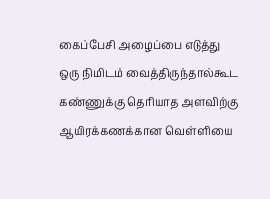கைப்பேசி அழைப்பை எடுத்து ஒரு நிமிடம் வைத்திருந்தால்கூட கண்ணுக்கு தெரியாத அளவிற்கு ஆயிரக்கணக்கான வெள்ளியை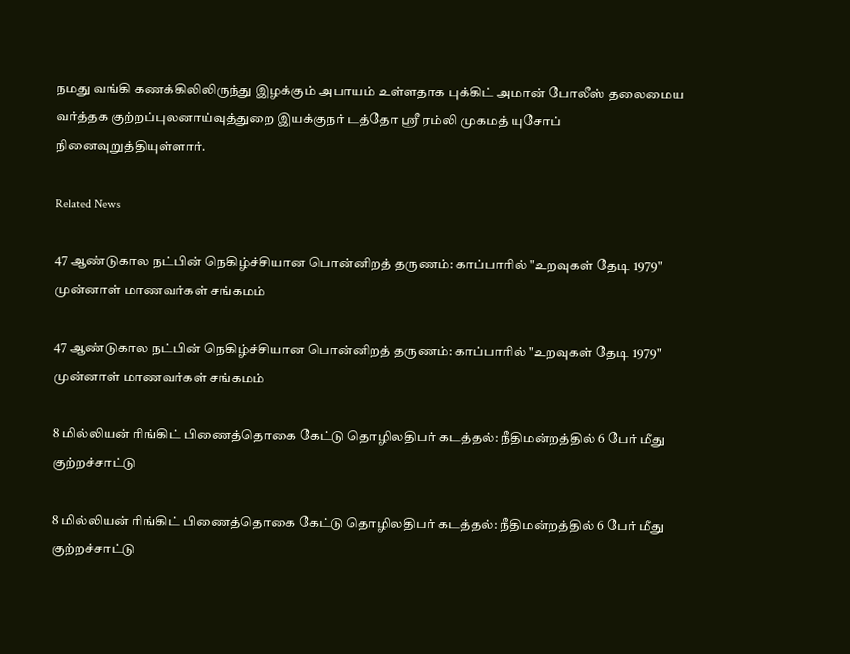நமது வங்கி கணக்கிலிலிருந்து இழக்கும் அபாயம் உள்ளதாக புக்கிட் அமான் போலீஸ் தலைமைய வர்த்தக குற்றப்புலனாய்வுத்துறை இயக்குநர் டத்தோ ஸ்ரீ ரம்லி முகமத் யுசோப் நினைவுறுத்தியுள்ளார்.

Related News

47 ஆண்டுகால நட்பின் நெகிழ்ச்சியான பொன்னிறத் தருணம்: காப்பாரில் "உறவுகள் தேடி 1979" முன்னாள் மாணவர்கள் சங்கமம்

47 ஆண்டுகால நட்பின் நெகிழ்ச்சியான பொன்னிறத் தருணம்: காப்பாரில் "உறவுகள் தேடி 1979" முன்னாள் மாணவர்கள் சங்கமம்

8 மில்லியன் ரிங்கிட் பிணைத்தொகை கேட்டு தொழிலதிபர் கடத்தல்: நீதிமன்றத்தில் 6 பேர் மீது குற்றச்சாட்டு

8 மில்லியன் ரிங்கிட் பிணைத்தொகை கேட்டு தொழிலதிபர் கடத்தல்: நீதிமன்றத்தில் 6 பேர் மீது குற்றச்சாட்டு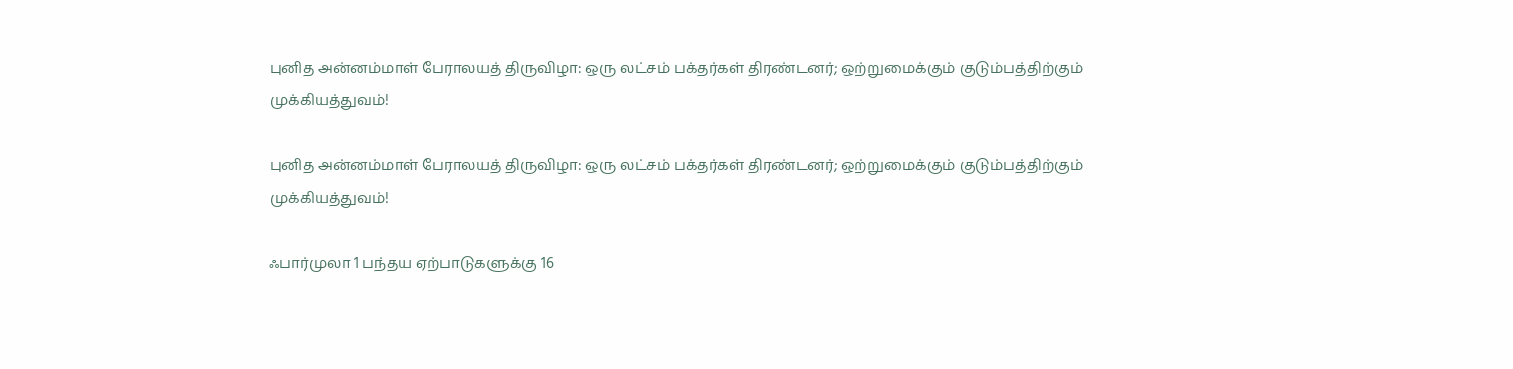புனித அன்னம்மாள் பேராலயத் திருவிழா: ஒரு லட்சம் பக்தர்கள் திரண்டனர்; ஒற்றுமைக்கும் குடும்பத்திற்கும் முக்கியத்துவம்!

புனித அன்னம்மாள் பேராலயத் திருவிழா: ஒரு லட்சம் பக்தர்கள் திரண்டனர்; ஒற்றுமைக்கும் குடும்பத்திற்கும் முக்கியத்துவம்!

ஃபார்முலா 1 பந்தய ஏற்பாடுகளுக்கு 16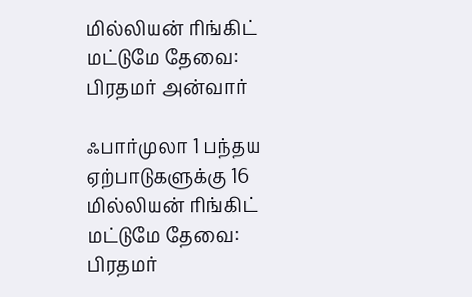மில்லியன் ரிங்கிட் மட்டுமே தேவை: பிரதமர் அன்வார்

ஃபார்முலா 1 பந்தய ஏற்பாடுகளுக்கு 16 மில்லியன் ரிங்கிட் மட்டுமே தேவை: பிரதமர்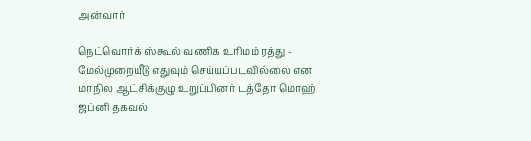அன்வார்

நெட்வொர்க் ஸ்கூல் வணிக உரிமம் ரத்து - மேல்முறையீடு எதுவும் செய்யப்படவில்லை என மாநில ஆட்சிக்குழு உறுப்பினர் டத்தோ மொஹ் ஜப்னி தகவல்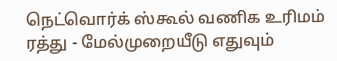நெட்வொர்க் ஸ்கூல் வணிக உரிமம் ரத்து - மேல்முறையீடு எதுவும்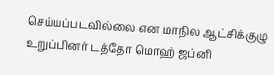செய்யப்படவில்லை என மாநில ஆட்சிக்குழு உறுப்பினர் டத்தோ மொஹ் ஜப்னி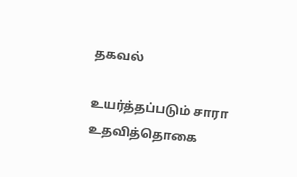தகவல்

உயர்த்தப்படும் சாரா உதவித்தொகை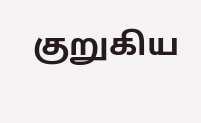குறுகிய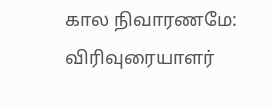கால நிவாரணமே: விரிவுரையாளர்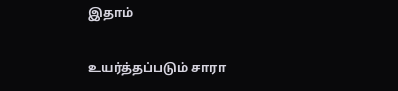இதாம்

உயர்த்தப்படும் சாரா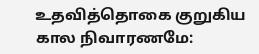உதவித்தொகை குறுகிய கால நிவாரணமே: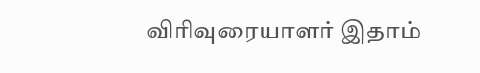விரிவுரையாளர் இதாம்